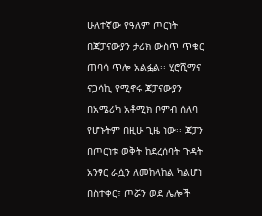ሁለተኛው የዓለም ጦርነት በጃፓናውያን ታሪክ ውስጥ ጥቁር ጠባሳ ጥሎ አልፏል፡፡ ሂሮሺማና ናጋሳኪ የሚኖሩ ጃፓናውያን በአሜሪካ አቶሚክ ቦምብ ሰለባ የሆኑትም በዚሁ ጊዜ ነው፡፡ ጃፓን በጦርነቱ ወቅት ከደረሰባት ጉዳት አንፃር ራሷን ለመከላከል ካልሆነ በስተቀር፣ ጦሯን ወደ ሌሎች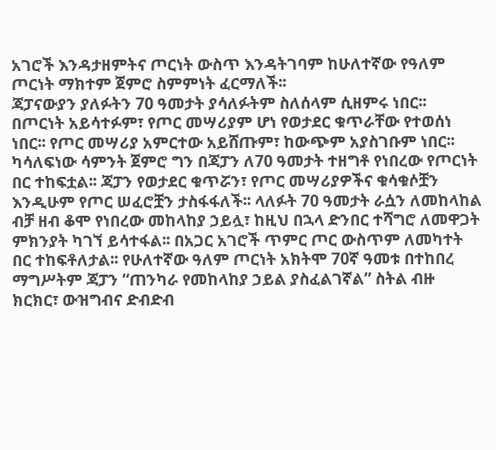አገሮች እንዳታዘምትና ጦርነት ውስጥ እንዳትገባም ከሁለተኛው የዓለም ጦርነት ማክተም ጀምሮ ስምምነት ፈርማለች፡፡
ጃፓናውያን ያለፉትን 70 ዓመታት ያሳለፉትም ስለሰላም ሲዘምሩ ነበር፡፡ በጦርነት አይሳተፉም፣ የጦር መሣሪያም ሆነ የወታደር ቁጥራቸው የተወሰነ ነበር፡፡ የጦር መሣሪያ አምርተው አይሸጡም፣ ከውጭም አያስገቡም ነበር፡፡ ካሳለፍነው ሳምንት ጀምሮ ግን በጃፓን ለ70 ዓመታት ተዘግቶ የነበረው የጦርነት በር ተከፍቷል፡፡ ጃፓን የወታደር ቁጥሯን፣ የጦር መሣሪያዎችና ቁሳቁሶቿን እንዲሁም የጦር ሠፈሮቿን ታስፋፋለች፡፡ ላለፉት 70 ዓመታት ራሷን ለመከላከል ብቻ ዘብ ቆሞ የነበረው መከላከያ ኃይሏ፣ ከዚህ በኋላ ድንበር ተሻግሮ ለመዋጋት ምክንያት ካገኘ ይሳተፋል፡፡ በአጋር አገሮች ጥምር ጦር ውስጥም ለመካተት በር ተከፍቶለታል፡፡ የሁለተኛው ዓለም ጦርነት አክትሞ 70ኛ ዓመቱ በተከበረ ማግሥትም ጃፓን “ጠንካራ የመከላከያ ኃይል ያስፈልገኛል” ስትል ብዙ ክርክር፣ ውዝግብና ድብድብ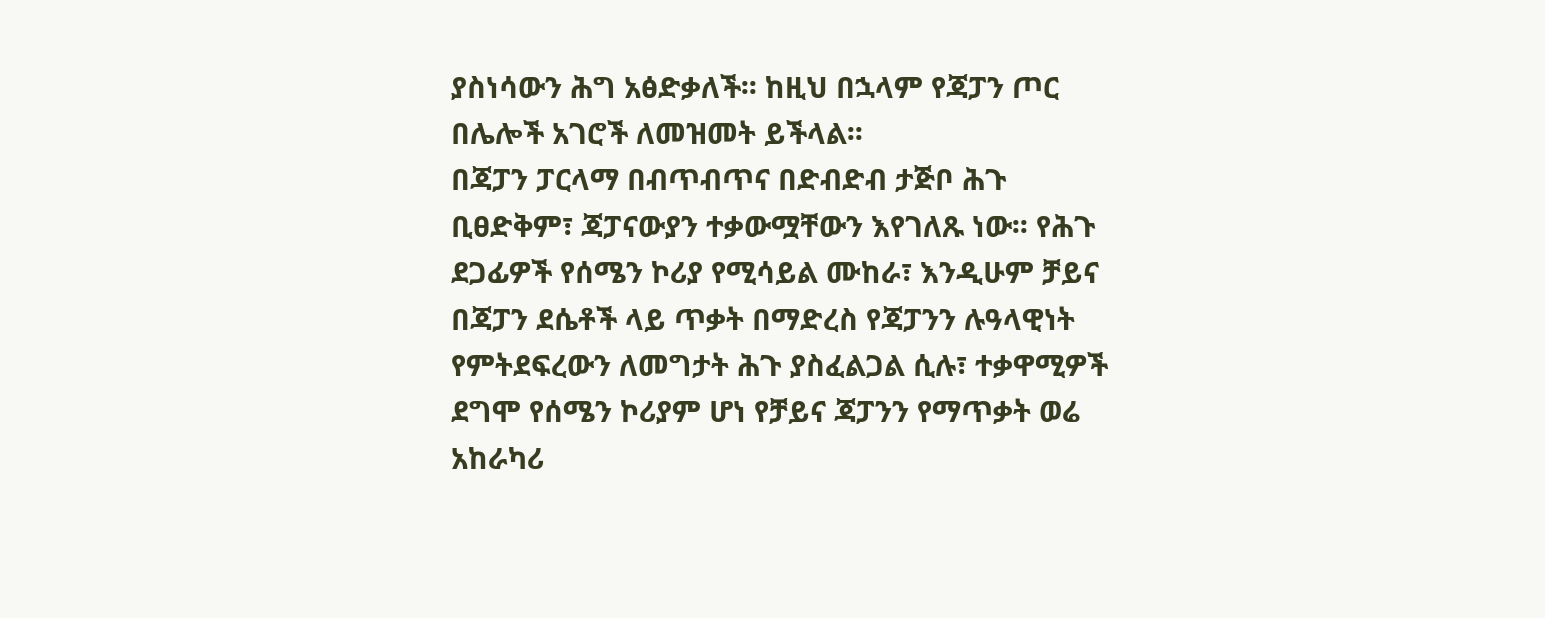ያስነሳውን ሕግ አፅድቃለች፡፡ ከዚህ በኋላም የጃፓን ጦር በሌሎች አገሮች ለመዝመት ይችላል፡፡
በጃፓን ፓርላማ በብጥብጥና በድብድብ ታጅቦ ሕጉ ቢፀድቅም፣ ጃፓናውያን ተቃውሟቸውን እየገለጹ ነው፡፡ የሕጉ ደጋፊዎች የሰሜን ኮሪያ የሚሳይል ሙከራ፣ እንዲሁም ቻይና በጃፓን ደሴቶች ላይ ጥቃት በማድረስ የጃፓንን ሉዓላዊነት የምትደፍረውን ለመግታት ሕጉ ያስፈልጋል ሲሉ፣ ተቃዋሚዎች ደግሞ የሰሜን ኮሪያም ሆነ የቻይና ጃፓንን የማጥቃት ወሬ አከራካሪ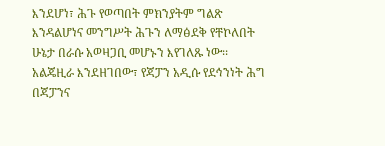እንደሆነ፣ ሕጉ የወጣበት ምክንያትም ግልጽ እንዳልሆነና መንግሥት ሕጉን ለማፅደቅ የቸኮለበት ሁኔታ በራሱ አወዛጋቢ መሆኑን እየገለጹ ነው፡፡
አልጄዚራ እንደዘገበው፣ የጃፓን አዲሱ የደኅንነት ሕግ በጃፓንና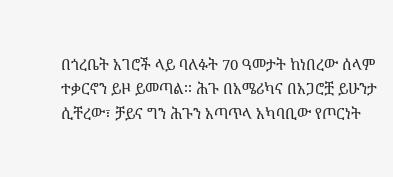በጎረቤት አገሮች ላይ ባለፉት 70 ዓመታት ከነበረው ሰላም ተቃርኖን ይዞ ይመጣል፡፡ ሕጉ በአሜሪካና በአጋሮቿ ይሁንታ ሲቸረው፣ ቻይና ግን ሕጉን አጣጥላ አካባቢው የጦርነት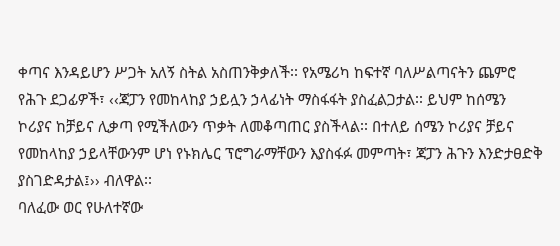ቀጣና እንዳይሆን ሥጋት አለኝ ስትል አስጠንቅቃለች፡፡ የአሜሪካ ከፍተኛ ባለሥልጣናትን ጨምሮ የሕጉ ደጋፊዎች፣ ‹‹ጃፓን የመከላከያ ኃይሏን ኃላፊነት ማስፋፋት ያስፈልጋታል፡፡ ይህም ከሰሜን ኮሪያና ከቻይና ሊቃጣ የሚችለውን ጥቃት ለመቆጣጠር ያስችላል፡፡ በተለይ ሰሜን ኮሪያና ቻይና የመከላከያ ኃይላቸውንም ሆነ የኑክሌር ፕሮግራማቸውን እያስፋፉ መምጣት፣ ጃፓን ሕጉን እንድታፀድቅ ያስገድዳታል፤›› ብለዋል፡፡
ባለፈው ወር የሁለተኛው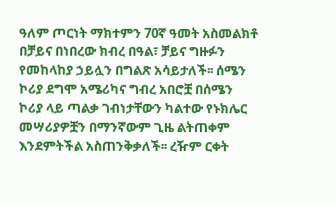ዓለም ጦርነት ማክተምን 70ኛ ዓመት አስመልክቶ በቻይና በነበረው ክብረ በዓል፣ ቻይና ግዙፉን የመከላከያ ኃይሏን በግልጽ አሳይታለች፡፡ ሰሜን ኮሪያ ደግሞ አሜሪካና ግብረ አበሮቿ በሰሜን ኮሪያ ላይ ጣልቃ ገብነታቸውን ካልተው የኑክሌር መሣሪያዎቿን በማንኛውም ጊዜ ልትጠቀም እንደምትችል አስጠንቅቃለች፡፡ ረዥም ርቀት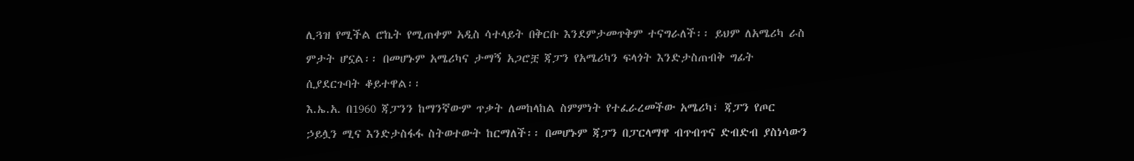ሊጓዝ የሚችል ሮኬት የሚጠቀም አዲስ ሳተላይት በቅርቡ እንደምታመጥቅም ተናግራለች፡፡ ይህም ለአሜሪካ ራስ ምታት ሆኗል፡፡ በመሆኑም አሜሪካና ታማኝ አጋሮቿ ጃፓን የአሜሪካን ፍላጎት እንድታስጠብቅ ግፊት ሲያደርጉባት ቆይተዋል፡፡
እ.ኤ.አ. በ1960 ጃፓንን ከማንኛውም ጥቃት ለመከላከል ስምምነት የተፈራረመችው አሜሪካ፣ ጃፓን የጦር ኃይሏን ሚና እንድታስፋፋ ስትወተውት ከርማለች፡፡ በመሆኑም ጃፓን በፓርላማዋ ብጥብጥና ድብድብ ያስነሳውን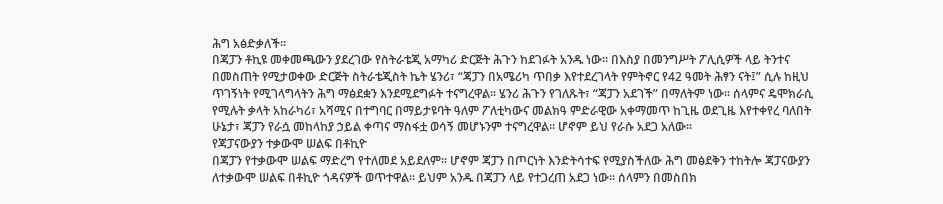ሕግ አፅድቃለች፡፡
በጃፓን ቶኪዩ መቀመጫውን ያደረገው የስትራቴጂ አማካሪ ድርጅት ሕጉን ከደገፉት አንዱ ነው፡፡ በእስያ በመንግሥት ፖሊሲዎች ላይ ትንተና በመስጠት የሚታወቀው ድርጅት ስትራቴጂስት ኬት ሄንሪ፣ “ጃፓን በአሜሪካ ጥበቃ እየተደረገላት የምትኖር የ42 ዓመት ሕፃን ናት፤” ሲሉ ከዚህ ጥገኝነት የሚገላግላትን ሕግ ማፅደቋን እንደሚደግፉት ተናግረዋል፡፡ ሄንሪ ሕጉን የገለጹት፣ “ጃፓን አደገች” በማለትም ነው፡፡ ሰላምና ዴሞክራሲ የሚሉት ቃላት አከራካሪ፣ አሻሚና በተግባር በማይታዩባት ዓለም ፖለቲካውና መልክዓ ምድራዊው አቀማመጥ ከጊዜ ወደጊዜ እየተቀየረ ባለበት ሁኔታ፣ ጃፓን የራሷ መከላከያ ኃይል ቀጣና ማስፋቷ ወሳኝ መሆኑንም ተናግረዋል፡፡ ሆኖም ይህ የራሱ አደጋ አለው፡፡
የጃፓናውያን ተቃውሞ ሠልፍ በቶኪዮ
በጃፓን የተቃውሞ ሠልፍ ማድረግ የተለመደ አይደለም፡፡ ሆኖም ጃፓን በጦርነት እንድትሳተፍ የሚያስችለው ሕግ መፅደቅን ተከትሎ ጃፓናውያን ለተቃውሞ ሠልፍ በቶኪዮ ጎዳናዎች ወጥተዋል፡፡ ይህም አንዱ በጃፓን ላይ የተጋረጠ አደጋ ነው፡፡ ሰላምን በመስበክ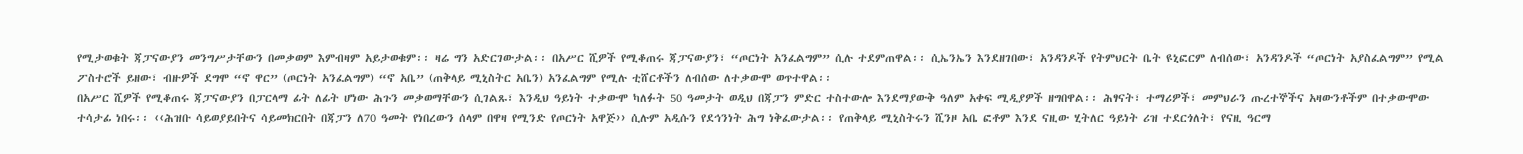የሚታወቁት ጃፓናውያን መንግሥታቸውን በመቃወም እምብዛም አይታወቁም፡፡ ዛሬ ግን አድርገውታል፡፡ በአሥር ሺዎች የሚቆጠሩ ጃፓናውያን፣ “ጦርነት አንፈልግም” ሲሉ ተደምጠዋል፡፡ ሲኤንኤን እንደዘገበው፣ አንዳንዶች የትምህርት ቤት ዩኒፎርም ለብሰው፣ አንዳንዶች “ጦርነት አያስፈልግም” የሚል ፖስተሮች ይዘው፣ ብዙዎች ደግሞ “ኖ ዋር” (ጦርነት አንፈልግም) “ኖ አቤ” (ጠቅላይ ሚኒስትር አቤን) አንፈልግም የሚሉ ቲሸርቶችን ለብሰው ለተቃውሞ ወጥተዋል፡፡
በአሥር ሺዎች የሚቆጠሩ ጃፓናውያን በፓርላማ ፊት ለፊት ሆነው ሕጉን መቃወማቸውን ሲገልጹ፣ እንዲህ ዓይነት ተቃውሞ ካለፉት 50 ዓመታት ወዲህ በጃፓን ምድር ተስተውሎ እንደማያውቅ ዓለም አቀፍ ሚዲያዎች ዘግበዋል፡፡ ሕፃናት፣ ተማሪዎች፣ መምህራን ጡረተኞችና አዛውንቶችም በተቃውሞው ተሳታፊ ነበሩ፡፡ ‹‹ሕዝቡ ሳይወያይበትና ሳይመክርበት በጃፓን ለ70 ዓመት የነበረውን ሰላም በዋዛ የሚንድ የጦርነት አዋጅ›› ሲሉም አዲሱን የደኅንነት ሕግ ነቅፈውታል፡፡ የጠቅላይ ሚኒስትሩን ሺንዞ አቤ ፎቶም እንደ ናዚው ሂትለር ዓይነት ሪዝ ተደርጎለት፣ የናዚ ዓርማ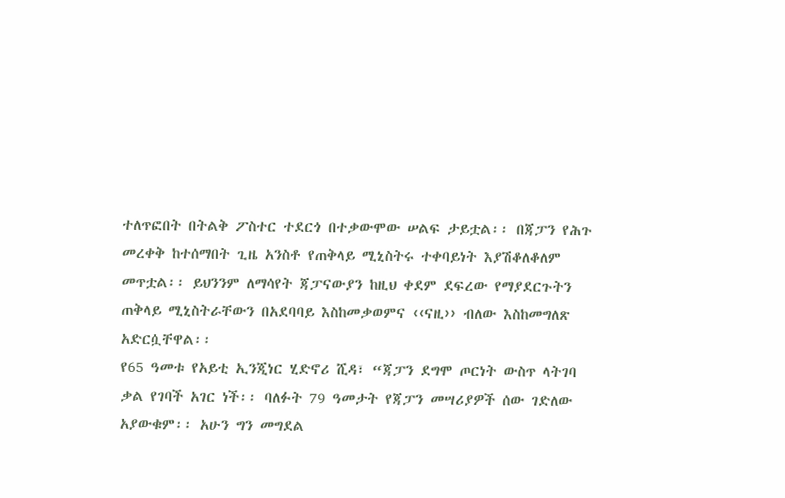ተለጥፎበት በትልቅ ፖስተር ተደርጎ በተቃውሞው ሠልፍ ታይቷል፡፡ በጃፓን የሕጉ መረቀቅ ከተሰማበት ጊዜ አንስቶ የጠቅላይ ሚኒስትሩ ተቀባይነት እያሽቆለቆለም መጥቷል፡፡ ይህንንም ለማሳየት ጃፓናውያን ከዚህ ቀደም ደፍረው የማያደርጉትን ጠቅላይ ሚኒስትራቸውን በአደባባይ እስከመቃወምና ‹‹ናዚ›› ብለው እስከመግለጽ አድርሷቸዋል፡፡
የ65 ዓመቱ የአይቲ ኢንጂነር ሂድኖሪ ሺዳ፣ “ጃፓን ደግሞ ጦርነት ውስጥ ላትገባ ቃል የገባች አገር ነች፡፡ ባለፉት 79 ዓመታት የጃፓን መሣሪያዎች ሰው ገድለው አያውቁም፡፡ አሁን ግን መግደል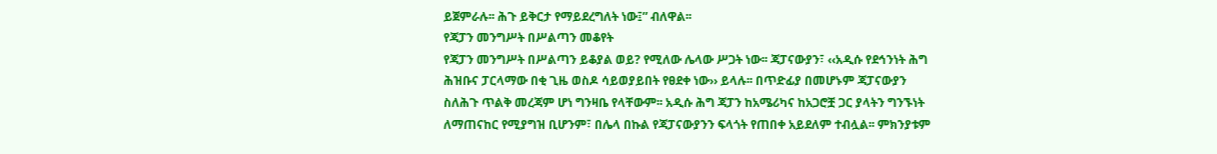ይጀምራሉ፡፡ ሕጉ ይቅርታ የማይደረግለት ነው፤” ብለዋል፡፡
የጃፓን መንግሥት በሥልጣን መቆየት
የጃፓን መንግሥት በሥልጣን ይቆያል ወይ? የሚለው ሌላው ሥጋት ነው፡፡ ጃፓናውያን፣ ‹‹አዲሱ የደኅንነት ሕግ ሕዝቡና ፓርላማው በቂ ጊዜ ወስዶ ሳይወያይበት የፀደቀ ነው›› ይላሉ፡፡ በጥድፊያ በመሆኑም ጃፓናውያን ስለሕጉ ጥልቅ መረጃም ሆነ ግንዛቤ የላቸውም፡፡ አዲሱ ሕግ ጃፓን ከአሜሪካና ከአጋሮቿ ጋር ያላትን ግንኙነት ለማጠናከር የሚያግዝ ቢሆንም፣ በሌላ በኩል የጃፓናውያንን ፍላጎት የጠበቀ አይደለም ተብሏል፡፡ ምክንያቱም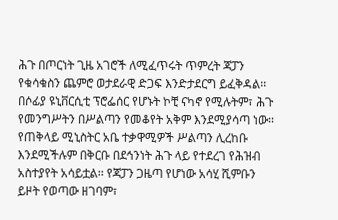ሕጉ በጦርነት ጊዜ አገሮች ለሚፈጥሩት ጥምረት ጃፓን የቁሳቁስን ጨምሮ ወታደራዊ ድጋፍ እንድታደርግ ይፈቅዳል፡፡ በሶፊያ ዩኒቨርሲቲ ፕሮፌሰር የሆኑት ኮቺ ናካኖ የሚሉትም፣ ሕጉ የመንግሥትን በሥልጣን የመቆየት አቅም እንደሚያሳጣ ነው፡፡
የጠቅላይ ሚኒስትር አቤ ተቃዋሚዎች ሥልጣን ሊረከቡ እንደሚችሉም በቅርቡ በደኅንነት ሕጉ ላይ የተደረገ የሕዝብ አስተያየት አሳይቷል፡፡ የጃፓን ጋዜጣ የሆነው አሳሂ ሺምቡን ይዞት የወጣው ዘገባም፣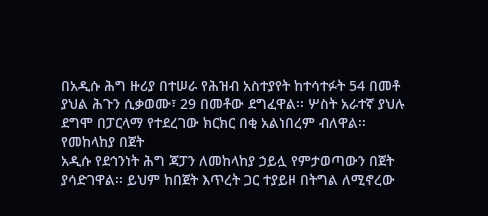በአዲሱ ሕግ ዙሪያ በተሠራ የሕዝብ አስተያየት ከተሳተፉት 54 በመቶ ያህል ሕጉን ሲቃወሙ፣ 29 በመቶው ደግፈዋል፡፡ ሦስት አራተኛ ያህሉ ደግሞ በፓርላማ የተደረገው ክርክር በቂ አልነበረም ብለዋል፡፡
የመከላከያ በጀት
አዲሱ የደኅንነት ሕግ ጃፓን ለመከላከያ ኃይሏ የምታወጣውን በጀት ያሳድገዋል፡፡ ይህም ከበጀት እጥረት ጋር ተያይዞ በትግል ለሚኖረው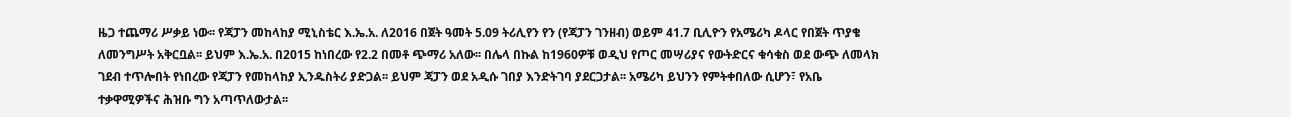ዜጋ ተጨማሪ ሥቃይ ነው፡፡ የጃፓን መከላከያ ሚኒስቴር እ.ኤ.አ. ለ2016 በጀት ዓመት 5.09 ትሪሊየን የን (የጃፓን ገንዘብ) ወይም 41.7 ቢሊዮን የአሜሪካ ዶላር የበጀት ጥያቄ ለመንግሥት አቅርቧል፡፡ ይህም እ.ኤ.አ. በ2015 ከነበረው የ2.2 በመቶ ጭማሪ አለው፡፡ በሌላ በኩል ከ1960ዎቹ ወዲህ የጦር መሣሪያና የውትድርና ቁሳቁስ ወደ ውጭ ለመላክ ገደብ ተጥሎበት የነበረው የጃፓን የመከላከያ ኢንዱስትሪ ያድጋል፡፡ ይህም ጃፓን ወደ አዲሱ ገበያ እንድትገባ ያደርጋታል፡፡ አሜሪካ ይህንን የምትቀበለው ሲሆን፣ የአቤ ተቃዋሚዎችና ሕዝቡ ግን አጣጥለውታል፡፡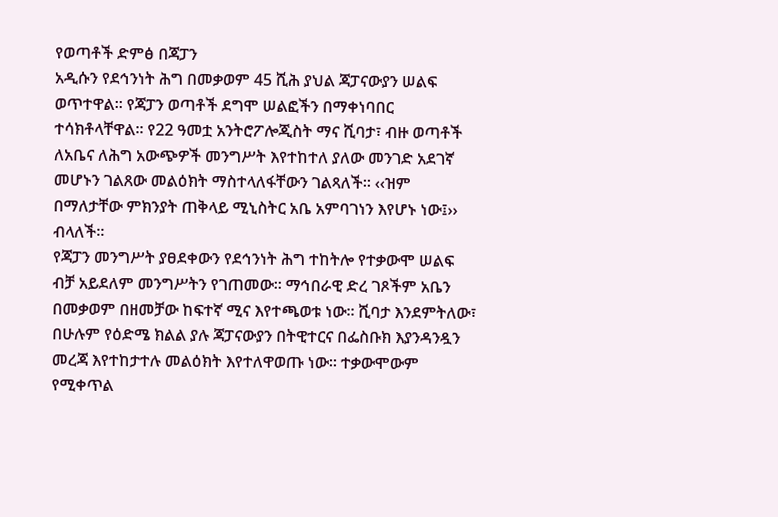የወጣቶች ድምፅ በጃፓን
አዲሱን የደኅንነት ሕግ በመቃወም 45 ሺሕ ያህል ጃፓናውያን ሠልፍ ወጥተዋል፡፡ የጃፓን ወጣቶች ደግሞ ሠልፎችን በማቀነባበር ተሳክቶላቸዋል፡፡ የ22 ዓመቷ አንትሮፖሎጂስት ማና ሺባታ፣ ብዙ ወጣቶች ለአቤና ለሕግ አውጭዎች መንግሥት እየተከተለ ያለው መንገድ አደገኛ መሆኑን ገልጸው መልዕክት ማስተላለፋቸውን ገልጻለች፡፡ ‹‹ዝም በማለታቸው ምክንያት ጠቅላይ ሚኒስትር አቤ አምባገነን እየሆኑ ነው፤›› ብላለች፡፡
የጃፓን መንግሥት ያፀደቀውን የደኅንነት ሕግ ተከትሎ የተቃውሞ ሠልፍ ብቻ አይደለም መንግሥትን የገጠመው፡፡ ማኅበራዊ ድረ ገጾችም አቤን በመቃወም በዘመቻው ከፍተኛ ሚና እየተጫወቱ ነው፡፡ ሺባታ እንደምትለው፣ በሁሉም የዕድሜ ክልል ያሉ ጃፓናውያን በትዊተርና በፌስቡክ እያንዳንዷን መረጃ እየተከታተሉ መልዕክት እየተለዋወጡ ነው፡፡ ተቃውሞውም የሚቀጥል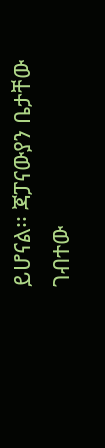ይሆናል፡፡ ጃፓናውያን ቤታቸው ገብተው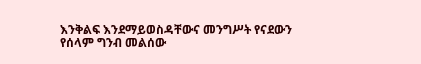እንቅልፍ እንደማይወስዳቸውና መንግሥት የናደውን የሰላም ግንብ መልሰው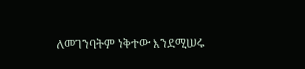ለመገንባትም ነቅተው እንደሚሠሩ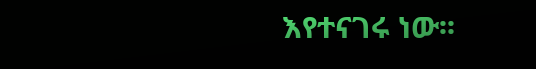እየተናገሩ ነው፡፡